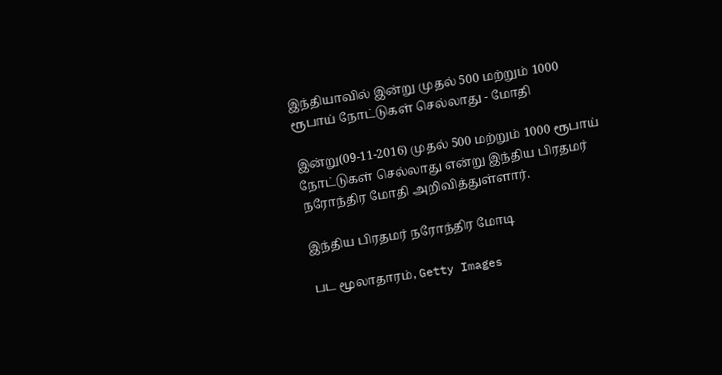இந்தியாவில் இன்று முதல் 500 மற்றும் 1000 ரூபாய் நோட்டுகள் செல்லாது - மோதி

இன்று(09-11-2016) முதல் 500 மற்றும் 1000 ரூபாய் நோட்டுகள் செல்லாது என்று இந்திய பிரதமர் நரோந்திர மோதி அறிவித்துள்ளார்.

இந்திய பிரதமர் நரோந்திர மோடி

பட மூலாதாரம், Getty Images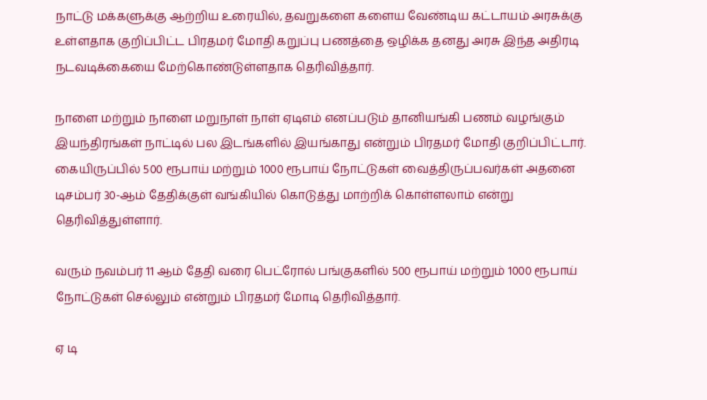நாட்டு மக்களுக்கு ஆற்றிய உரையில், தவறுகளை களைய வேண்டிய கட்டாயம் அரசுக்கு உள்ளதாக குறிப்பிட்ட பிரதமர் மோதி கறுப்பு பணத்தை ஒழிக்க தனது அரசு இந்த அதிரடி நடவடிக்கையை மேற்கொண்டுள்ளதாக தெரிவித்தார்.

நாளை மற்றும் நாளை மறுநாள் நாள் ஏடிஎம் எனப்படும் தானியங்கி பணம் வழங்கும் இயந்திரங்கள் நாட்டில் பல இடங்களில் இயங்காது என்றும் பிரதமர் மோதி குறிப்பிட்டார். கையிருப்பில் 500 ரூபாய் மற்றும் 1000 ரூபாய் நோட்டுகள் வைத்திருப்பவர்கள் அதனை டிசம்பர் 30-ஆம் தேதிக்குள் வங்கியில் கொடுத்து மாற்றிக் கொள்ளலாம் என்று தெரிவித்துள்ளார்.

வரும் நவம்பர் 11 ஆம் தேதி வரை பெட்ரோல் பங்குகளில் 500 ரூபாய் மற்றும் 1000 ரூபாய் நோட்டுகள் செல்லும் என்றும் பிரதமர் மோடி தெரிவித்தார்.

ஏ டி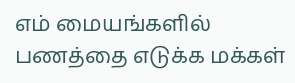எம் மையங்களில் பணத்தை எடுக்க மக்கள்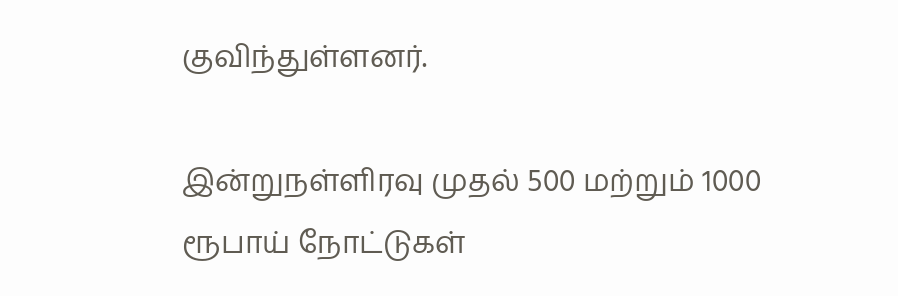குவிந்துள்ளனர்.

இன்றுநள்ளிரவு முதல் 500 மற்றும் 1000 ரூபாய் நோட்டுகள்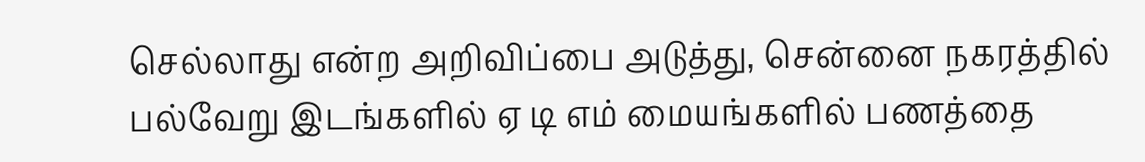செல்லாது என்ற அறிவிப்பை அடுத்து, சென்னை நகரத்தில் பல்வேறு இடங்களில் ஏ டி எம் மையங்களில் பணத்தை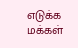எடுக்க மக்கள்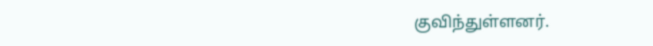குவிந்துள்ளனர்.